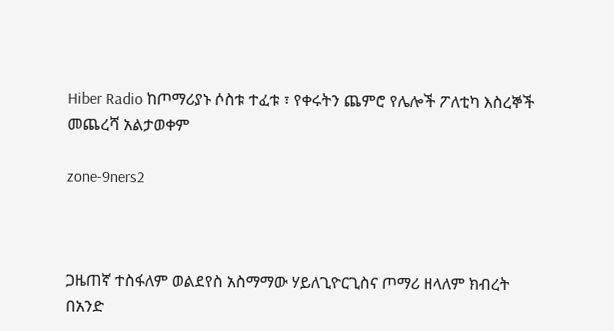Hiber Radio ከጦማሪያኑ ሶስቱ ተፈቱ ፣ የቀሩትን ጨምሮ የሌሎች ፖለቲካ እስረኞች መጨረሻ አልታወቀም

zone-9ners2



ጋዜጠኛ ተስፋለም ወልደየስ አስማማው ሃይለጊዮርጊስና ጦማሪ ዘላለም ክብረት በአንድ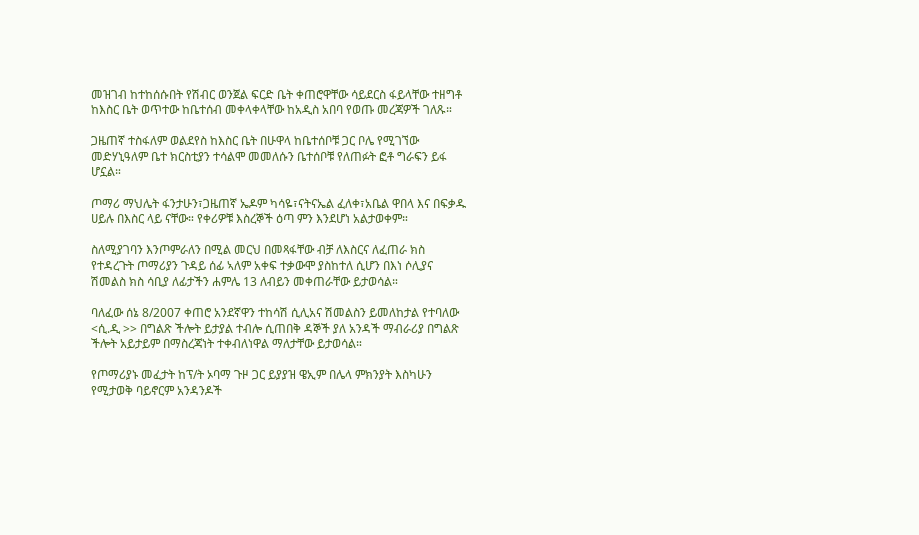መዝገብ ከተከሰሱበት የሽብር ወንጀል ፍርድ ቤት ቀጠሮዋቸው ሳይደርስ ፋይላቸው ተዘግቶ ከእስር ቤት ወጥተው ከቤተሰብ መቀላቀላቸው ከአዲስ አበባ የወጡ መረጃዎች ገለጹ።

ጋዜጠኛ ተስፋለም ወልደየስ ከእስር ቤት በሁዋላ ከቤተሰቦቹ ጋር ቦሌ የሚገኘው መድሃኒዓለም ቤተ ክርስቲያን ተሳልሞ መመለሱን ቤተሰቦቹ የለጠፉት ፎቶ ግራፍን ይፋ ሆኗል።

ጦማሪ ማህሌት ፋንታሁን፣ጋዜጠኛ ኤዶም ካሳዬ፣ናትናኤል ፈለቀ፣አቤል ዋበላ እና በፍቃዱ ሀይሉ በእስር ላይ ናቸው። የቀሪዎቹ እስረኞች ዕጣ ምን እንደሆነ አልታወቀም።

ስለሚያገባን እንጦምራለን በሚል መርህ በመጻፋቸው ብቻ ለእስርና ለፈጠራ ክስ የተዳረጉት ጦማሪያን ጉዳይ ሰፊ ኣለም አቀፍ ተቃውሞ ያስከተለ ሲሆን በእነ ሶሊያና ሽመልስ ክስ ሳቢያ ለፊታችን ሐምሌ 13 ለብይን መቀጠራቸው ይታወሳል።

ባለፈው ሰኔ 8/2007 ቀጠሮ አንደኛዋን ተከሳሽ ሲሊአና ሽመልስን ይመለከታል የተባለው <ሲ.ዲ >> በግልጽ ችሎት ይታያል ተብሎ ሲጠበቅ ዳኞች ያለ አንዳች ማብራሪያ በግልጽ ችሎት አይታይም በማስረጃነት ተቀብለነዋል ማለታቸው ይታወሳል።

የጦማሪያኑ መፈታት ከፕ/ት ኦባማ ጉዞ ጋር ይያያዝ ዌኢም በሌላ ምክንያት እስካሁን የሚታወቅ ባይኖርም አንዳንዶች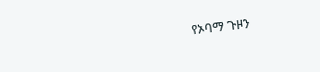የኦባማ ጉዞን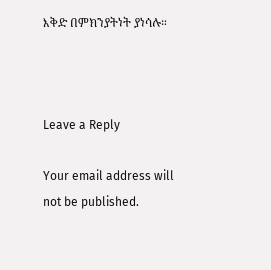እቅድ በምክንያትነት ያነሳሉ።



Leave a Reply

Your email address will not be published.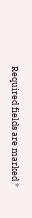Required fields are marked *